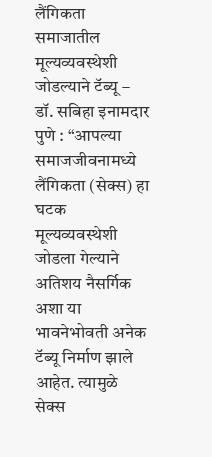लैंगिकता समाजातील मूल्यव्यवस्थेशी जोडल्याने टॅब्यू – डॉ. सबिहा इनामदार
पुणे : “आपल्या समाजजीवनामध्ये लैंगिकता (सेक्स) हा घटक मूल्यव्यवस्थेशी जोडला गेल्याने अतिशय नैसर्गिक अशा या भावनेभोवती अनेक टॅब्यू निर्माण झाले आहेत. त्यामुळे सेक्स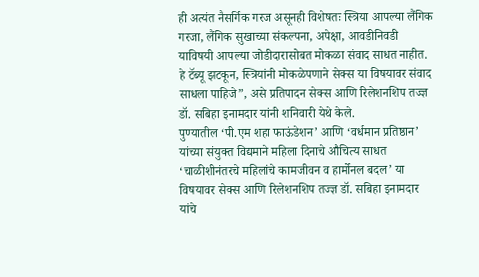ही अत्यंत नैसर्गिक गरज असूनही विशेषतः स्त्रिया आपल्या लैंगिक गरजा, लैंगिक सुखाच्या संकल्पना, अपेक्षा, आवडीनिवडी याविषयी आपल्या जोडीदारासोबत मोकळा संवाद साधत नाहीत. हे टॅब्यू झटकून, स्त्रियांनी मोकळेपणाने सेक्स या विषयावर संवाद साधला पाहिजे”, असे प्रतिपादन सेक्स आणि रिलेशनशिप तज्ज्ञ डॉ. सबिहा इनामदार यांनी शनिवारी येथे केले.
पुण्यातील ‘पी.एम शहा फाऊंडेशन’ आणि ‘वर्धमान प्रतिष्ठान’ यांच्या संयुक्त विद्यमाने महिला दिनाचे औचित्य साधत ‘चाळीशीनंतरचे महिलांचे कामजीवन व हार्मोनल बदल’ या विषयावर सेक्स आणि रिलेशनशिप तज्ज्ञ डॉ. सबिहा इनामदार यांचे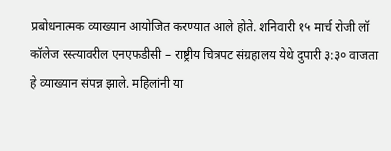प्रबोधनात्मक व्याख्यान आयोजित करण्यात आले होते. शनिवारी १५ मार्च रोजी लॉ कॉलेज रस्त्यावरील एनएफडीसी – राष्ट्रीय चित्रपट संग्रहालय येथे दुपारी ३:३० वाजता हे व्याख्यान संपन्न झाले. महिलांनी या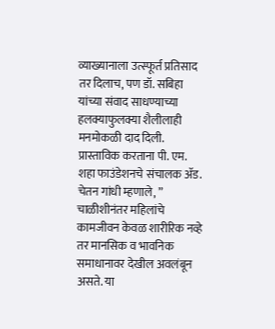व्याख्यानाला उत्स्फूर्त प्रतिसाद तर दिलाच, पण डॉ. सबिहा यांच्या संवाद साधण्याच्या हलक्याफुलक्या शैलीलाही मनमोकळी दाद दिली.
प्रास्ताविक करताना पी. एम. शहा फाउंडेशनचे संचालक ॲड. चेतन गांधी म्हणाले, ” चाळीशीनंतर महिलांचे कामजीवन केवळ शारीरिक नव्हे तर मानसिक व भावनिक समाधानावर देखील अवलंबून असते. या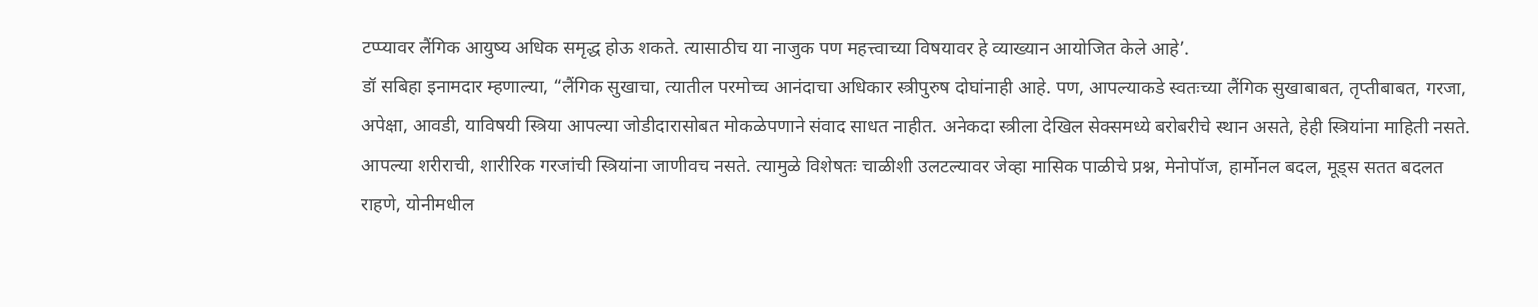टप्प्यावर लैंगिक आयुष्य अधिक समृद्ध होऊ शकते. त्यासाठीच या नाजुक पण महत्त्वाच्या विषयावर हे व्याख्यान आयोजित केले आहे’.
डॉ सबिहा इनामदार म्हणाल्या, “लैंगिक सुखाचा, त्यातील परमोच्च आनंदाचा अधिकार स्त्रीपुरुष दोघांनाही आहे. पण, आपल्याकडे स्वतःच्या लैंगिक सुखाबाबत, तृप्तीबाबत, गरजा, अपेक्षा, आवडी, याविषयी स्त्रिया आपल्या जोडीदारासोबत मोकळेपणाने संवाद साधत नाहीत. अनेकदा स्त्रीला देखिल सेक्समध्ये बरोबरीचे स्थान असते, हेही स्त्रियांना माहिती नसते. आपल्या शरीराची, शारीरिक गरजांची स्त्रियांना जाणीवच नसते. त्यामुळे विशेषतः चाळीशी उलटल्यावर जेव्हा मासिक पाळीचे प्रश्न, मेनोपॉज, हार्मोनल बदल, मूड्स सतत बदलत राहणे, योनीमधील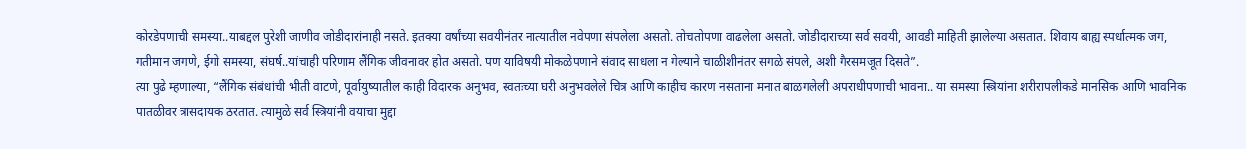कोरडेपणाची समस्या..याबद्दल पुरेशी जाणीव जोडीदारांनाही नसते. इतक्या वर्षांच्या सवयीनंतर नात्यातील नवेपणा संपलेला असतो. तोचतोपणा वाढलेला असतो. जोडीदाराच्या सर्व सवयी, आवडी माहिती झालेल्या असतात. शिवाय बाह्य स्पर्धात्मक जग, गतीमान जगणे, ईगो समस्या, संघर्ष..यांचाही परिणाम लैंगिक जीवनावर होत असतो. पण याविषयी मोकळेपणाने संवाद साधला न गेल्याने चाळीशीनंतर सगळे संपले, अशी गैरसमजूत दिसते”.
त्या पुढे म्हणाल्या, “लैंगिक संबंधांची भीती वाटणे, पूर्वायुष्यातील काही विदारक अनुभव, स्वतःच्या घरी अनुभवलेले चित्र आणि काहीच कारण नसताना मनात बाळगलेली अपराधीपणाची भावना.. या समस्या स्त्रियांना शरीरापलीकडे मानसिक आणि भावनिक पातळीवर त्रासदायक ठरतात. त्यामुळे सर्व स्त्रियांनी वयाचा मुद्दा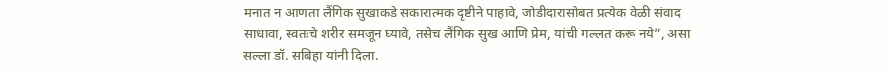मनात न आणता लैंगिक सुखाकडे सकारात्मक दृष्टीने पाहावे, जोडीदारासोबत प्रत्येक वेळी संवाद साधावा, स्वतःचे शरीर समजून घ्यावे, तसेच लैंगिक सुख आणि प्रेम, यांची गल्लत करू नये”, असा सल्ला डॉ. सबिहा यांनी दिला.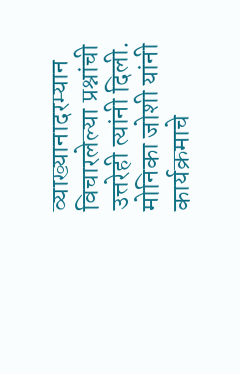व्याख्यानादरम्यान विचारलेल्या प्रश्नांची उत्तरेही त्यांनी दिली. मोनिका जोशी यांनी कार्यक्रमाचे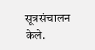सूत्रसंचालन केले.